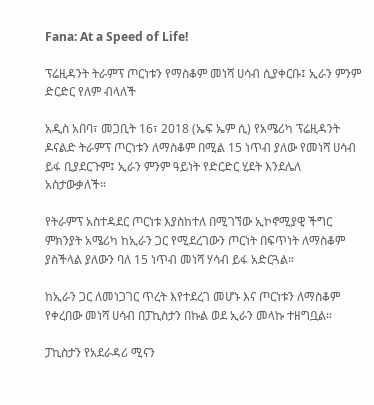Fana: At a Speed of Life!

ፕሬዚዳንት ትራምፕ ጦርነቱን የማስቆም መነሻ ሀሳብ ሲያቀርቡ፤ ኢራን ምንም ድርድር የለም ብላለች

አዲስ አበባ፣ መጋቢት 16፣ 2018 (ኤፍ ኤም ሲ) የአሜሪካ ፕሬዚዳንት ዶናልድ ትራምፕ ጦርነቱን ለማስቆም በሚል 15 ነጥብ ያለው የመነሻ ሀሳብ ይፋ ቢያደርጉም፤ ኢራን ምንም ዓይነት የድርድር ሂደት እንደሌለ አስታውቃለች።

የትራምፕ አስተዳደር ጦርነቱ እያስከተለ በሚገኘው ኢኮኖሚያዊ ችግር ምክንያት አሜሪካ ከኢራን ጋር የሚደረገውን ጦርነት በፍጥነት ለማስቆም ያስችላል ያለውን ባለ 15 ነጥብ መነሻ ሃሳብ ይፋ አድርጓል።

ከኢራን ጋር ለመነጋገር ጥረት እየተደረገ መሆኑ እና ጦርነቱን ለማስቆም የቀረበው መነሻ ሀሳብ በፓኪስታን በኩል ወደ ኢራን መላኩ ተዘግቧል።

ፓኪስታን የአደራዳሪ ሚናን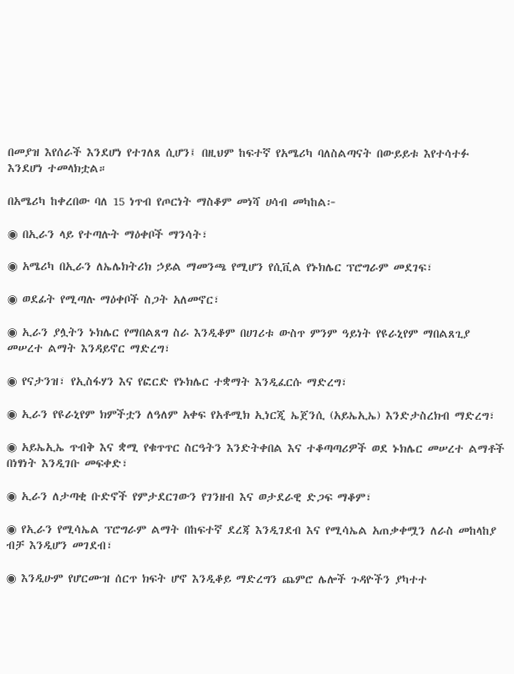በመያዝ እየሰራች እንደሆነ የተገለጸ ሲሆን፤ በዚህም ከፍተኛ የአሜሪካ ባለስልጣናት በውይይቱ እየተሳተፉ እንደሆነ ተመላክቷል።

በአሜሪካ ከቀረበው ባለ 15 ነጥብ የጦርነት ማስቆም መነሻ ሀሳብ መካከል፦

◉ በኢራን ላይ የተጣሉት ማዕቀቦች ማንሳት፣

◉ አሜሪካ በኢራን ለኤሌክትሪክ ኃይል ማመንጫ የሚሆን የሲቪል የኑክሌር ፕሮግራም መደገፍ፣

◉ ወደፊት የሚጣሉ ማዕቀቦች ስጋት አለመኖር፣

◉ ኢራን ያሏትን ኑክሌር የማበልጸግ ስራ እንዲቆም በሀገሪቱ ውስጥ ምንም ዓይነት የዩራኒየም ማበልጸጊያ መሠረተ ልማት እንዳይኖር ማድረግ፣

◉ የናታንዝ፣ የኢስፋሃን እና የፎርድ የኑክሌር ተቋማት እንዲፈርሱ ማድረግ፣

◉ ኢራን የዩራኒየም ክምችቷን ለዓለም አቀፍ የአቶሚክ ኢነርጂ ኤጀንሲ (አይኤኢኤ) እንድታስረክብ ማድረግ፣

◉ አይኤኢኤ ጥብቅ እና ቋሚ የቁጥጥር ስርዓትን እንድትቀበል እና ተቆጣጣሪዎች ወደ ኑክሌር መሠረተ ልማቶች በነፃነት እንዲገቡ መፍቀድ፣

◉ ኢራን ለታጣቂ ቡድኖች የምታደርገውን የገንዘብ እና ወታደራዊ ድጋፍ ማቆም፣

◉ የኢራን የሚሳኤል ፕሮግራም ልማት በከፍተኛ ደረጃ እንዲገደብ እና የሚሳኤል አጠቃቀሟን ለራስ መከላከያ ብቻ እንዲሆን መገደብ፣

◉ እንዲሁም የሆርሙዝ ሰርጥ ክፍት ሆኖ እንዲቆይ ማድረግን ጨምሮ ሌሎች ጉዳዮችን ያካተተ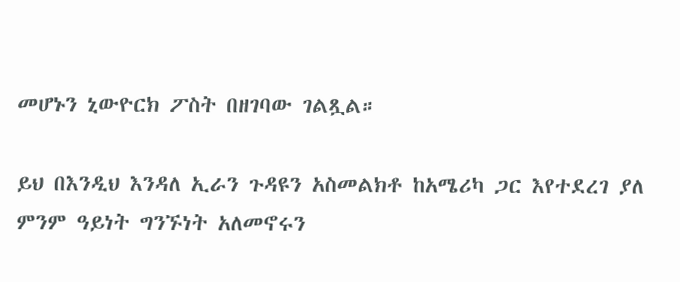መሆኑን ኒውዮርክ ፖስት በዘገባው ገልጿል።

ይህ በእንዲህ እንዳለ ኢራን ጉዳዩን አስመልክቶ ከአሜሪካ ጋር እየተደረገ ያለ ምንም ዓይነት ግንኙነት አለመኖሩን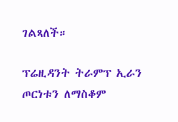ገልጻለች።

ፕሬዚዳንት ትራምፕ ኢራን ጦርነቱን ለማስቆም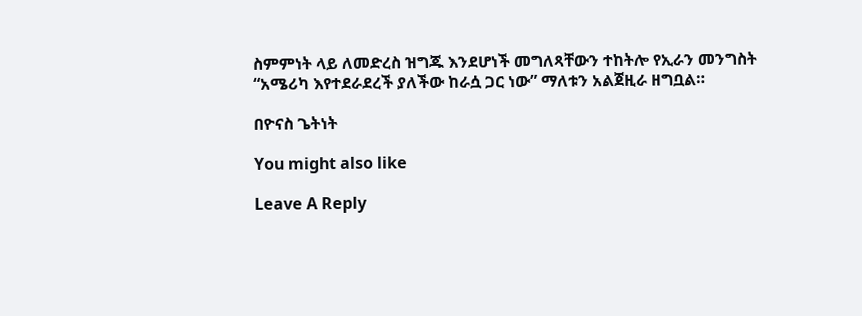ስምምነት ላይ ለመድረስ ዝግጁ እንደሆነች መግለጻቸውን ተከትሎ የኢራን መንግስት “አሜሪካ እየተደራደረች ያለችው ከራሷ ጋር ነው” ማለቱን አልጀዚራ ዘግቧል።

በዮናስ ጌትነት

You might also like

Leave A Reply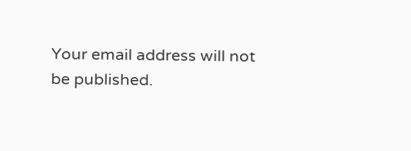Your email address will not be published.